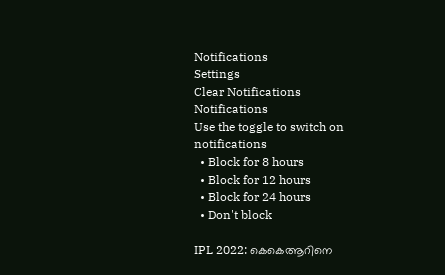Notifications
Settings
Clear Notifications
Notifications
Use the toggle to switch on notifications
  • Block for 8 hours
  • Block for 12 hours
  • Block for 24 hours
  • Don't block

IPL 2022: കെകെആറിനെ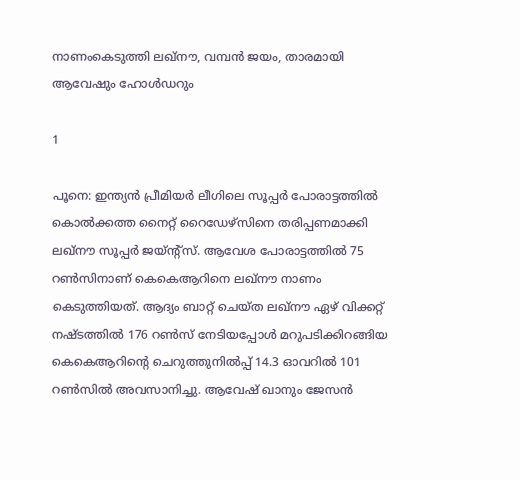നാണംകെടുത്തി ലഖ്‌നൗ, വമ്പന്‍ ജയം, താരമായി ആവേഷും ഹോള്‍ഡറും

1

പൂനെ: ഇന്ത്യന്‍ പ്രീമിയര്‍ ലീഗിലെ സൂപ്പര്‍ പോരാട്ടത്തില്‍ കൊല്‍ക്കത്ത നൈറ്റ് റൈഡേഴ്സിനെ തരിപ്പണമാക്കി ലഖ്‌നൗ സൂപ്പര്‍ ജയ്ന്റ്‌സ്. ആവേശ പോരാട്ടത്തില്‍ 75 റണ്‍സിനാണ് കെകെആറിനെ ലഖ്‌നൗ നാണം കെടുത്തിയത്. ആദ്യം ബാറ്റ് ചെയ്ത ലഖ്‌നൗ ഏഴ് വിക്കറ്റ് നഷ്ടത്തില്‍ 176 റണ്‍സ് നേടിയപ്പോള്‍ മറുപടിക്കിറങ്ങിയ കെകെആറിന്റെ ചെറുത്തുനില്‍പ്പ് 14.3 ഓവറില്‍ 101 റണ്‍സില്‍ അവസാനിച്ചു. ആവേഷ് ഖാനും ജേസന്‍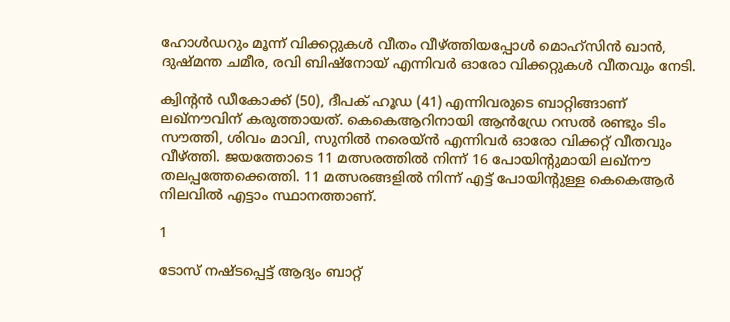ഹോള്‍ഡറും മൂന്ന് വിക്കറ്റുകള്‍ വീതം വീഴ്ത്തിയപ്പോള്‍ മൊഹ്‌സിന്‍ ഖാന്‍, ദുഷ്മന്ത ചമീര, രവി ബിഷ്‌നോയ് എന്നിവര്‍ ഓരോ വിക്കറ്റുകള്‍ വീതവും നേടി.

ക്വിന്റന്‍ ഡീകോക്ക് (50), ദീപക് ഹൂഡ (41) എന്നിവരുടെ ബാറ്റിങ്ങാണ് ലഖ്നൗവിന് കരുത്തായത്. കെകെആറിനായി ആന്‍ഡ്രേ റസല്‍ രണ്ടും ടിം സൗത്തി, ശിവം മാവി, സുനില്‍ നരെയ്ന്‍ എന്നിവര്‍ ഓരോ വിക്കറ്റ് വീതവും വീഴ്ത്തി. ജയത്തോടെ 11 മത്സരത്തില്‍ നിന്ന് 16 പോയിന്റുമായി ലഖ്‌നൗ തലപ്പത്തേക്കെത്തി. 11 മത്സരങ്ങളില്‍ നിന്ന് എട്ട് പോയിന്റുള്ള കെകെആര്‍ നിലവില്‍ എട്ടാം സ്ഥാനത്താണ്.

1

ടോസ് നഷ്ടപ്പെട്ട് ആദ്യം ബാറ്റ്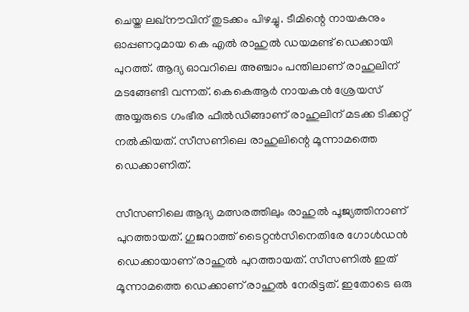ചെയ്ത ലഖ്നൗവിന് തുടക്കം പിഴച്ചു. ടീമിന്റെ നായകനും ഓപ്പണറുമായ കെ എല്‍ രാഹുല്‍ ഡയമണ്ട് ഡെക്കായി പുറത്ത്. ആദ്യ ഓവറിലെ അഞ്ചാം പന്തിലാണ് രാഹുലിന് മടങ്ങേണ്ടി വന്നത്. കെകെആര്‍ നായകന്‍ ശ്രേയസ് അയ്യരുടെ ഗംഭീര ഫീല്‍ഡിങ്ങാണ് രാഹുലിന് മടക്ക ടിക്കറ്റ് നല്‍കിയത്. സീസണിലെ രാഹുലിന്റെ മൂന്നാമത്തെ ഡെക്കാണിത്.

സീസണിലെ ആദ്യ മത്സരത്തിലും രാഹുല്‍ പൂജ്യത്തിനാണ് പുറത്തായത്. ഗുജറാത്ത് ടൈറ്റന്‍സിനെതിരേ ഗോള്‍ഡന്‍ ഡെക്കായാണ് രാഹുല്‍ പുറത്തായത്. സീസണില്‍ ഇത് മൂന്നാമത്തെ ഡെക്കാണ് രാഹുല്‍ നേരിട്ടത്. ഇതോടെ ഒരു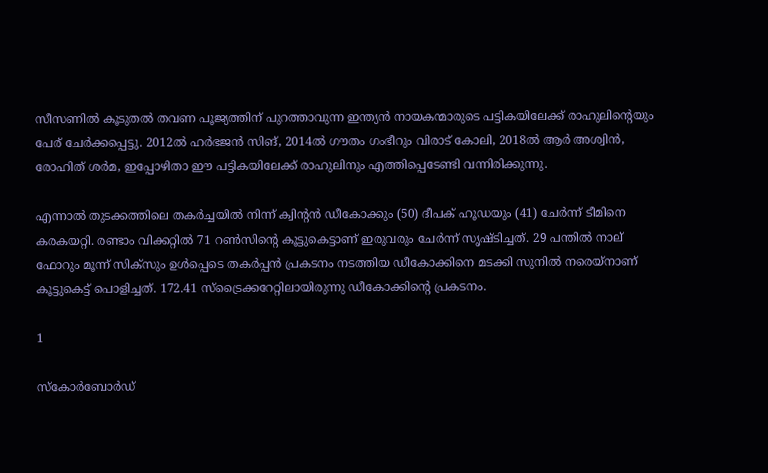സീസണില്‍ കൂടുതല്‍ തവണ പൂജ്യത്തിന് പുറത്താവുന്ന ഇന്ത്യന്‍ നായകന്മാരുടെ പട്ടികയിലേക്ക് രാഹുലിന്റെയും പേര് ചേര്‍ക്കപ്പെട്ടു. 2012ല്‍ ഹര്‍ഭജന്‍ സിങ്, 2014ല്‍ ഗൗതം ഗംഭീറും വിരാട് കോലി, 2018ല്‍ ആര്‍ അശ്വിന്‍, രോഹിത് ശര്‍മ, ഇപ്പോഴിതാ ഈ പട്ടികയിലേക്ക് രാഹുലിനും എത്തിപ്പെടേണ്ടി വന്നിരിക്കുന്നു.

എന്നാല്‍ തുടക്കത്തിലെ തകര്‍ച്ചയില്‍ നിന്ന് ക്വിന്റന്‍ ഡീകോക്കും (50) ദീപക് ഹൂഡയും (41) ചേര്‍ന്ന് ടീമിനെ കരകയറ്റി. രണ്ടാം വിക്കറ്റില്‍ 71 റണ്‍സിന്റെ കൂട്ടുകെട്ടാണ് ഇരുവരും ചേര്‍ന്ന് സൃഷ്ടിച്ചത്. 29 പന്തില്‍ നാല് ഫോറും മൂന്ന് സിക്സും ഉള്‍പ്പെടെ തകര്‍പ്പന്‍ പ്രകടനം നടത്തിയ ഡീകോക്കിനെ മടക്കി സുനില്‍ നരെയ്നാണ് കൂട്ടുകെട്ട് പൊളിച്ചത്. 172.41 സ്ട്രൈക്കറേറ്റിലായിരുന്നു ഡീകോക്കിന്റെ പ്രകടനം.

1

സ്‌കോര്‍ബോര്‍ഡ്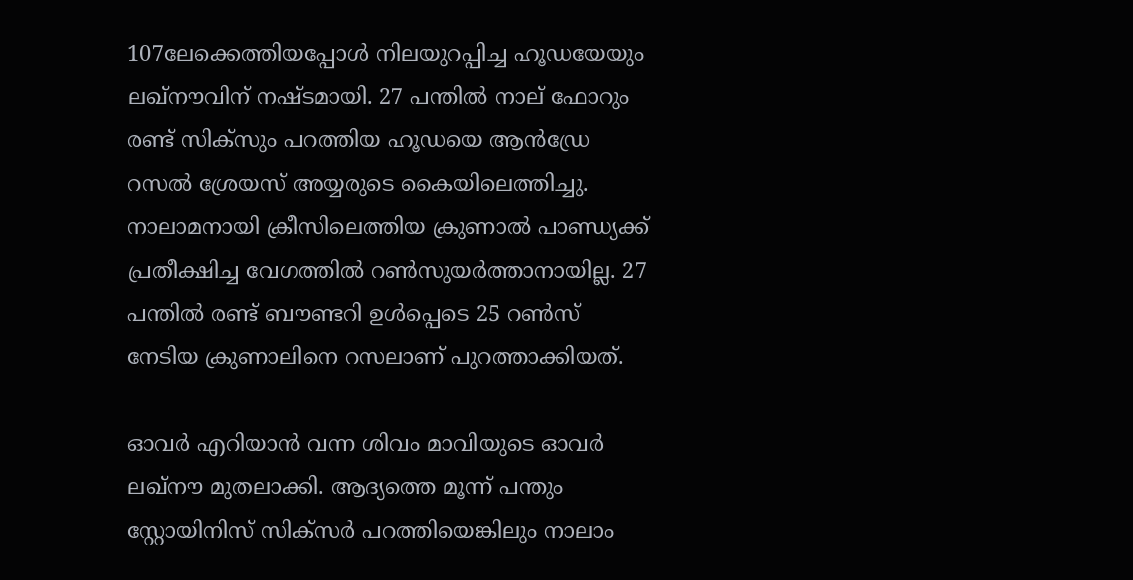107ലേക്കെത്തിയപ്പോള്‍ നിലയുറപ്പിച്ച ഹൂഡയേയും ലഖ്നൗവിന് നഷ്ടമായി. 27 പന്തില്‍ നാല് ഫോറും രണ്ട് സിക്സും പറത്തിയ ഹൂഡയെ ആന്‍ഡ്രേ റസല്‍ ശ്രേയസ് അയ്യരുടെ കൈയിലെത്തിച്ചു. നാലാമനായി ക്രീസിലെത്തിയ ക്രുണാല്‍ പാണ്ഡ്യക്ക് പ്രതീക്ഷിച്ച വേഗത്തില്‍ റണ്‍സുയര്‍ത്താനായില്ല. 27 പന്തില്‍ രണ്ട് ബൗണ്ടറി ഉള്‍പ്പെടെ 25 റണ്‍സ് നേടിയ ക്രുണാലിനെ റസലാണ് പുറത്താക്കിയത്.

ഓവര്‍ എറിയാന്‍ വന്ന ശിവം മാവിയുടെ ഓവര്‍ ലഖ്നൗ മുതലാക്കി. ആദ്യത്തെ മൂന്ന് പന്തും സ്റ്റോയിനിസ് സിക്സര്‍ പറത്തിയെങ്കിലും നാലാം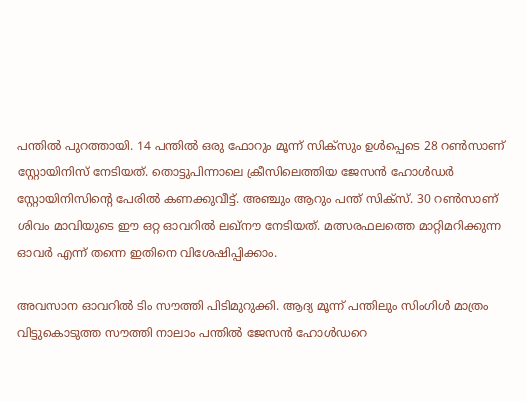പന്തില്‍ പുറത്തായി. 14 പന്തില്‍ ഒരു ഫോറും മൂന്ന് സിക്സും ഉള്‍പ്പെടെ 28 റണ്‍സാണ് സ്റ്റോയിനിസ് നേടിയത്. തൊട്ടുപിന്നാലെ ക്രീസിലെത്തിയ ജേസന്‍ ഹോള്‍ഡര്‍ സ്റ്റോയിനിസിന്റെ പേരില്‍ കണക്കുവീട്ട്. അഞ്ചും ആറും പന്ത് സിക്സ്. 30 റണ്‍സാണ് ശിവം മാവിയുടെ ഈ ഒറ്റ ഓവറില്‍ ലഖ്നൗ നേടിയത്. മത്സരഫലത്തെ മാറ്റിമറിക്കുന്ന ഓവര്‍ എന്ന് തന്നെ ഇതിനെ വിശേഷിപ്പിക്കാം.

അവസാന ഓവറില്‍ ടിം സൗത്തി പിടിമുറുക്കി. ആദ്യ മൂന്ന് പന്തിലും സിംഗിള്‍ മാത്രം വിട്ടുകൊടുത്ത സൗത്തി നാലാം പന്തില്‍ ജേസന്‍ ഹോള്‍ഡറെ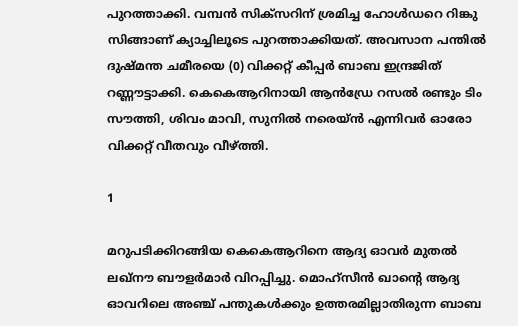പുറത്താക്കി. വമ്പന്‍ സിക്സറിന് ശ്രമിച്ച ഹോള്‍ഡറെ റിങ്കു സിങ്ങാണ് ക്യാച്ചിലൂടെ പുറത്താക്കിയത്. അവസാന പന്തില്‍ ദുഷ്മന്ത ചമീരയെ (0) വിക്കറ്റ് കീപ്പര്‍ ബാബ ഇന്ദ്രജിത് റണ്ണൗട്ടാക്കി. കെകെആറിനായി ആന്‍ഡ്രേ റസല്‍ രണ്ടും ടിം സൗത്തി, ശിവം മാവി, സുനില്‍ നരെയ്ന്‍ എന്നിവര്‍ ഓരോ വിക്കറ്റ് വീതവും വീഴ്ത്തി.

1

മറുപടിക്കിറങ്ങിയ കെകെആറിനെ ആദ്യ ഓവര്‍ മുതല്‍ ലഖ്‌നൗ ബൗളര്‍മാര്‍ വിറപ്പിച്ചു. മൊഹ്‌സീന്‍ ഖാന്റെ ആദ്യ ഓവറിലെ അഞ്ച് പന്തുകള്‍ക്കും ഉത്തരമില്ലാതിരുന്ന ബാബ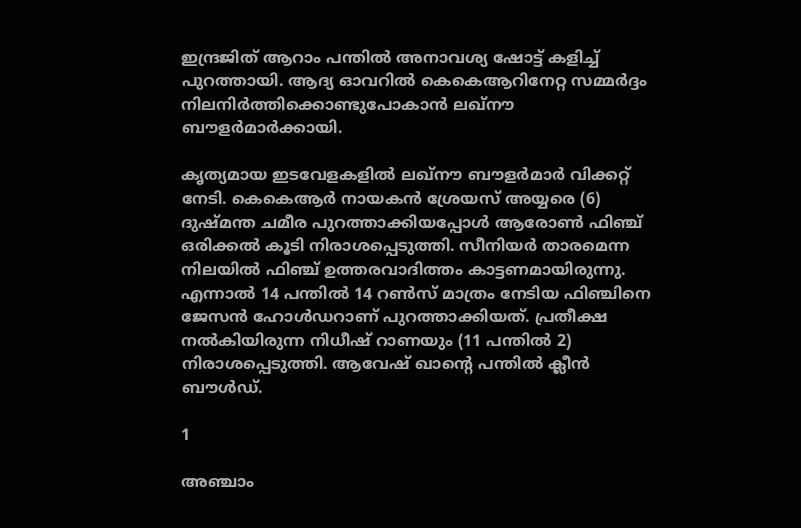ഇന്ദ്രജിത് ആറാം പന്തില്‍ അനാവശ്യ ഷോട്ട് കളിച്ച് പുറത്തായി. ആദ്യ ഓവറില്‍ കെകെആറിനേറ്റ സമ്മര്‍ദ്ദം നിലനിര്‍ത്തിക്കൊണ്ടുപോകാന്‍ ലഖ്‌നൗ ബൗളര്‍മാര്‍ക്കായി.

കൃത്യമായ ഇടവേളകളില്‍ ലഖ്‌നൗ ബൗളര്‍മാര്‍ വിക്കറ്റ് നേടി. കെകെആര്‍ നായകന്‍ ശ്രേയസ് അയ്യരെ (6) ദുഷ്മന്ത ചമീര പുറത്താക്കിയപ്പോള്‍ ആരോണ്‍ ഫിഞ്ച് ഒരിക്കല്‍ കൂടി നിരാശപ്പെടുത്തി. സീനിയര്‍ താരമെന്ന നിലയില്‍ ഫിഞ്ച് ഉത്തരവാദിത്തം കാട്ടണമായിരുന്നു. എന്നാല്‍ 14 പന്തില്‍ 14 റണ്‍സ് മാത്രം നേടിയ ഫിഞ്ചിനെ ജേസന്‍ ഹോള്‍ഡറാണ് പുറത്താക്കിയത്. പ്രതീക്ഷ നല്‍കിയിരുന്ന നിധീഷ് റാണയും (11 പന്തില്‍ 2) നിരാശപ്പെടുത്തി. ആവേഷ് ഖാന്റെ പന്തില്‍ ക്ലീന്‍ ബൗള്‍ഡ്.

1

അഞ്ചാം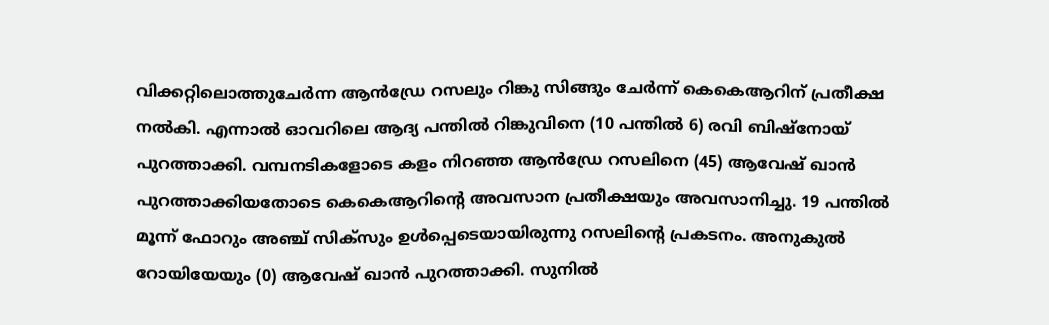വിക്കറ്റിലൊത്തുചേര്‍ന്ന ആന്‍ഡ്രേ റസലും റിങ്കു സിങ്ങും ചേര്‍ന്ന് കെകെആറിന് പ്രതീക്ഷ നല്‍കി. എന്നാല്‍ ഓവറിലെ ആദ്യ പന്തില്‍ റിങ്കുവിനെ (10 പന്തില്‍ 6) രവി ബിഷ്‌നോയ് പുറത്താക്കി. വമ്പനടികളോടെ കളം നിറഞ്ഞ ആന്‍ഡ്രേ റസലിനെ (45) ആവേഷ് ഖാന്‍ പുറത്താക്കിയതോടെ കെകെആറിന്റെ അവസാന പ്രതീക്ഷയും അവസാനിച്ചു. 19 പന്തില്‍ മൂന്ന് ഫോറും അഞ്ച് സിക്‌സും ഉള്‍പ്പെടെയായിരുന്നു റസലിന്റെ പ്രകടനം. അനുകുല്‍ റോയിയേയും (0) ആവേഷ് ഖാന്‍ പുറത്താക്കി. സുനില്‍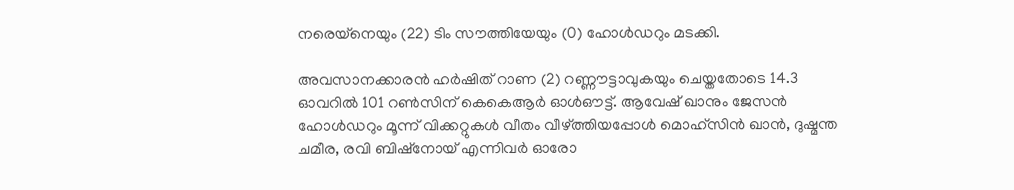നരെയ്‌നെയും (22) ടിം സൗത്തിയേയും (0) ഹോള്‍ഡറും മടക്കി.

അവസാനക്കാരന്‍ ഹര്‍ഷിത് റാണ (2) റണ്ണൗട്ടാവുകയും ചെയ്തതോടെ 14.3 ഓവറില്‍ 101 റണ്‍സിന് കെകെആര്‍ ഓള്‍ഔട്ട്. ആവേഷ് ഖാനും ജേസന്‍ ഹോള്‍ഡറും മൂന്ന് വിക്കറ്റുകള്‍ വീതം വീഴ്ത്തിയപ്പോള്‍ മൊഹ്‌സിന്‍ ഖാന്‍, ദുഷ്മന്ത ചമീര, രവി ബിഷ്‌നോയ് എന്നിവര്‍ ഓരോ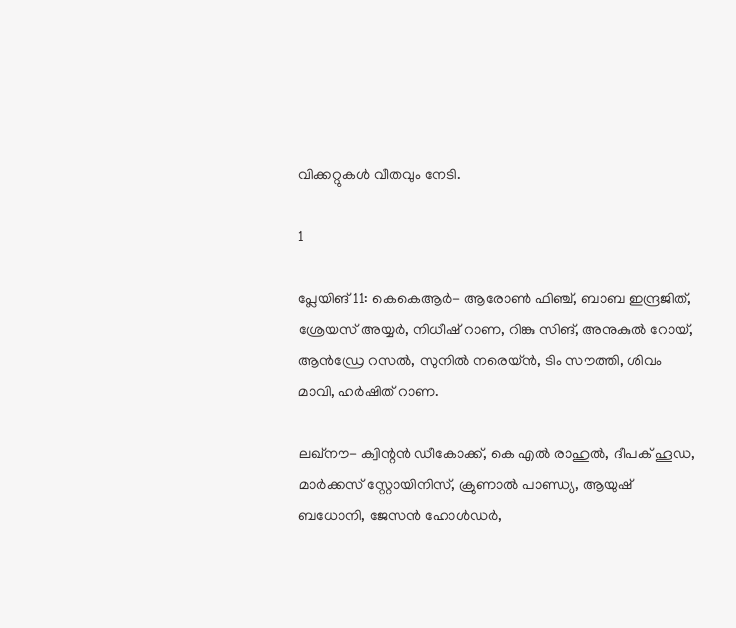വിക്കറ്റുകള്‍ വീതവും നേടി.

1

പ്ലേയിങ് 11: കെകെആര്‍- ആരോണ്‍ ഫിഞ്ച്, ബാബ ഇന്ദ്രജിത്, ശ്രേയസ് അയ്യര്‍, നിധീഷ് റാണ, റിങ്കു സിങ്, അനുകുല്‍ റോയ്, ആന്‍ഡ്രേ റസല്‍, സുനില്‍ നരെയ്ന്‍, ടിം സൗത്തി, ശിവം മാവി, ഹര്‍ഷിത് റാണ.

ലഖ്‌നൗ- ക്വിന്റന്‍ ഡീകോക്ക്, കെ എല്‍ രാഹുല്‍, ദീപക് ഹൂഡ, മാര്‍ക്കസ് സ്റ്റോയിനിസ്, ക്രുണാല്‍ പാണ്ഡ്യ, ആയുഷ് ബധോനി, ജേസന്‍ ഹോള്‍ഡര്‍,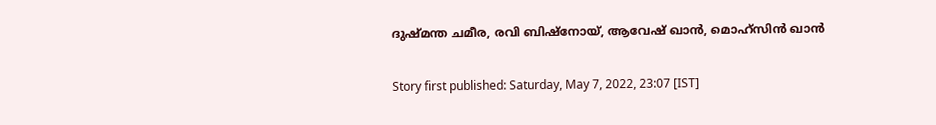ദുഷ്മന്ത ചമീര, രവി ബിഷ്‌നോയ്, ആവേഷ് ഖാന്‍, മൊഹ്‌സിന്‍ ഖാന്‍

Story first published: Saturday, May 7, 2022, 23:07 [IST]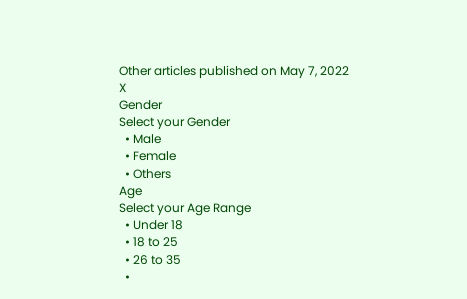Other articles published on May 7, 2022
X
Gender
Select your Gender
  • Male
  • Female
  • Others
Age
Select your Age Range
  • Under 18
  • 18 to 25
  • 26 to 35
  •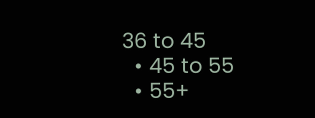36 to 45
  • 45 to 55
  • 55+